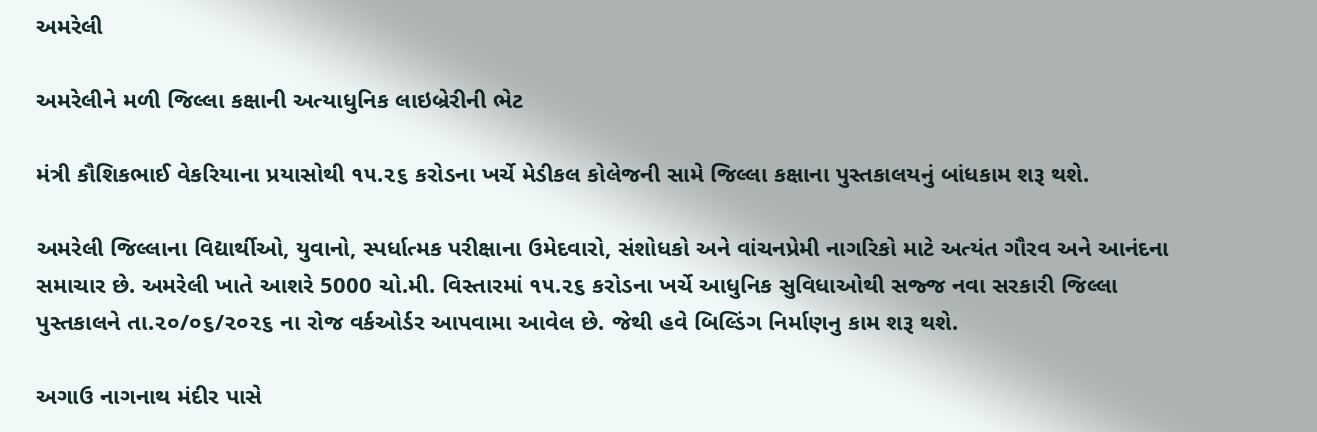અમરેલી

અમરેલીને મળી જિલ્લા કક્ષાની અત્યાધુનિક લાઇબ્રેરીની ભેટ

મંત્રી કૌશિકભાઈ વેકરિયાના પ્રયાસોથી ૧૫.૨૬ કરોડના ખર્ચે મેડીકલ કોલેજની સામે જિલ્લા કક્ષાના પુસ્તકાલયનું બાંધકામ શરૂ થશે.

અમરેલી જિલ્લાના વિદ્યાર્થીઓ, યુવાનો, સ્પર્ધાત્મક પરીક્ષાના ઉમેદવારો, સંશોધકો અને વાંચનપ્રેમી નાગરિકો માટે અત્યંત ગૌરવ અને આનંદના સમાચાર છે. અમરેલી ખાતે આશરે 5000 ચો.મી. વિસ્તારમાં ૧૫.૨૬ કરોડના ખર્ચે આધુનિક સુવિધાઓથી સજ્જ નવા સરકારી જિલ્લા પુસ્તકાલને તા.૨૦/૦૬/૨૦૨૬ ના રોજ વર્કઓર્ડર આપવામા આવેલ છે. જેથી હવે બિલ્ડિંગ નિર્માણનુ કામ શરૂ થશે.

અગાઉ નાગનાથ મંદીર પાસે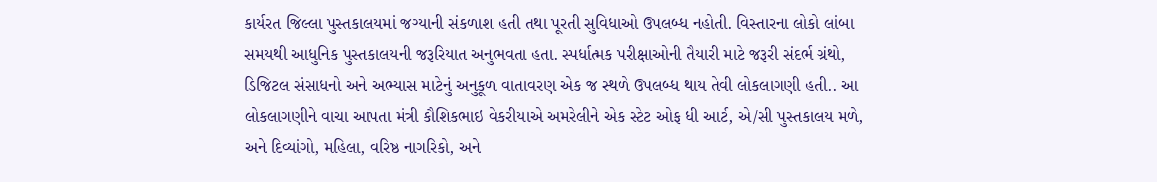કાર્યરત જિલ્લા પુસ્તકાલયમાં જગ્યાની સંકળાશ હતી તથા પૂરતી સુવિધાઓ ઉપલબ્ધ નહોતી. વિસ્તારના લોકો લાંબા સમયથી આધુનિક પુસ્તકાલયની જરૂરિયાત અનુભવતા હતા. સ્પર્ધાત્મક પરીક્ષાઓની તૈયારી માટે જરૂરી સંદર્ભ ગ્રંથો, ડિજિટલ સંસાધનો અને અભ્યાસ માટેનું અનુકૂળ વાતાવરણ એક જ સ્થળે ઉપલબ્ધ થાય તેવી લોકલાગણી હતી.. આ લોકલાગણીને વાચા આપતા મંત્રી કૌશિકભાઇ વેકરીયાએ અમરેલીને એક સ્ટેટ ઓફ ધી આર્ટ, એ/સી પુસ્તકાલય મળે, અને દિવ્યાંગો, મહિલા, વરિષ્ઠ નાગરિકો, અને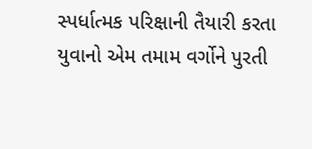સ્પર્ધાત્મક પરિક્ષાની તૈયારી કરતા યુવાનો એમ તમામ વર્ગોને પુરતી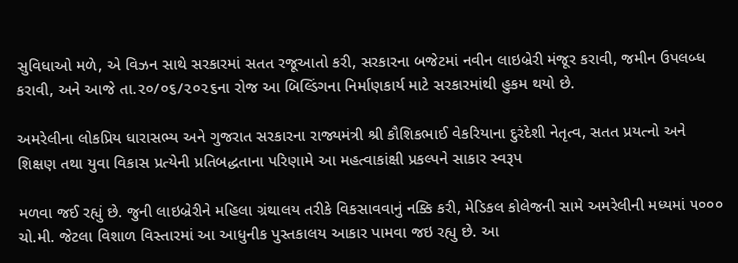સુવિધાઓ મળે, એ વિઝન સાથે સરકારમાં સતત રજૂઆતો કરી, સરકારના બજેટમાં નવીન લાઇબ્રેરી મંજૂર કરાવી, જમીન ઉપલબ્ધ કરાવી, અને આજે તા.૨૦/૦૬/૨૦૨૬ના રોજ આ બિલ્ડિંગના નિર્માણકાર્ય માટે સરકારમાંથી હુકમ થયો છે.

અમરેલીના લોકપ્રિય ધારાસભ્ય અને ગુજરાત સરકારના રાજ્યમંત્રી શ્રી કૌશિકભાઈ વેકરિયાના દુરંદેશી નેતૃત્વ, સતત પ્રયત્નો અને શિક્ષણ તથા યુવા વિકાસ પ્રત્યેની પ્રતિબદ્ધતાના પરિણામે આ મહત્વાકાંક્ષી પ્રકલ્પને સાકાર સ્વરૂપ

મળવા જઈ રહ્યું છે. જુની લાઇબ્રેરીને મહિલા ગ્રંથાલય તરીકે વિકસાવવાનું નક્કિ કરી, મેડિકલ કોલેજની સામે અમરેલીની મધ્યમાં ૫૦૦૦ ચો.મી. જેટલા વિશાળ વિસ્તારમાં આ આધુનીક પુસ્તકાલય આકાર પામવા જઇ રહ્યુ છે. આ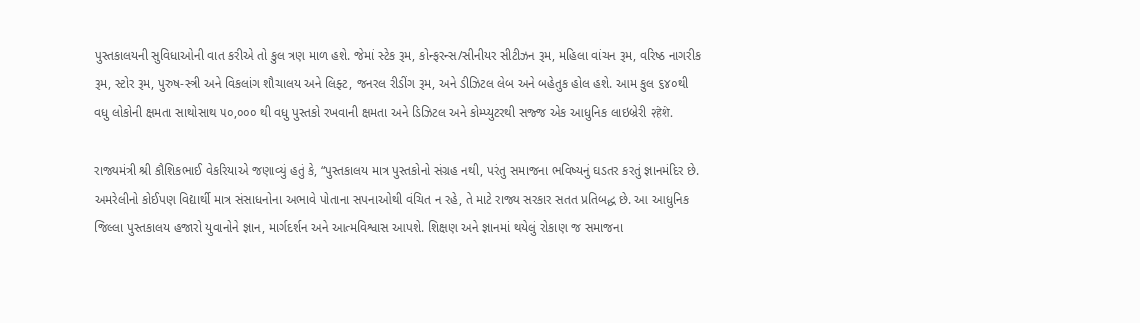પુસ્તકાલયની સુવિધાઓની વાત કરીએ તો કુલ ત્રણ માળ હશે. જેમાં સ્ટેક રૂમ, કોન્ફરન્સ/સીનીયર સીટીઝન રૂમ, મહિલા વાંચન રૂમ, વરિષ્ઠ નાગરીક રૂમ, સ્ટોર રૂમ, પુરુષ-સ્ત્રી અને વિકલાંગ શૌચાલય અને લિફ્ટ, જનરલ રીડીંગ રૂમ, અને ડીઝિટલ લેબ અને બહેતુક હોલ હશે. આમ કુલ ૬૪૦થી વધુ લોકોની ક્ષમતા સાથોસાથ ૫૦,૦૦૦ થી વધુ પુસ્તકો રખવાની ક્ષમતા અને ડિઝિટલ અને કોમ્પ્યુટરથી સજ્જ એક આધુનિક લાઇબ્રેરી २हेशे.

રાજ્યમંત્રી શ્રી કૌશિકભાઈ વેકરિયાએ જણાવ્યું હતું કે, “પુસ્તકાલય માત્ર પુસ્તકોનો સંગ્રહ નથી, પરંતુ સમાજના ભવિષ્યનું ઘડતર કરતું જ્ઞાનમંદિર છે. અમરેલીનો કોઈપણ વિદ્યાર્થી માત્ર સંસાધનોના અભાવે પોતાના સપનાઓથી વંચિત ન રહે, તે માટે રાજ્ય સરકાર સતત પ્રતિબદ્ધ છે. આ આધુનિક જિલ્લા પુસ્તકાલય હજારો યુવાનોને જ્ઞાન, માર્ગદર્શન અને આત્મવિશ્વાસ આપશે. શિક્ષણ અને જ્ઞાનમાં થયેલું રોકાણ જ સમાજના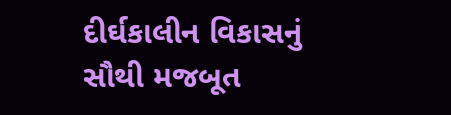દીર્ઘકાલીન વિકાસનું સૌથી મજબૂત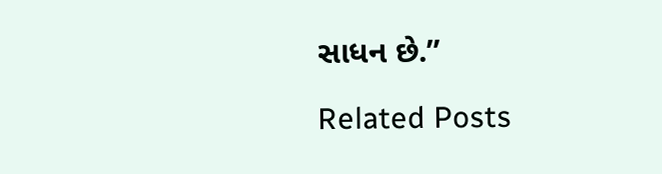સાધન છે.”

Related Posts